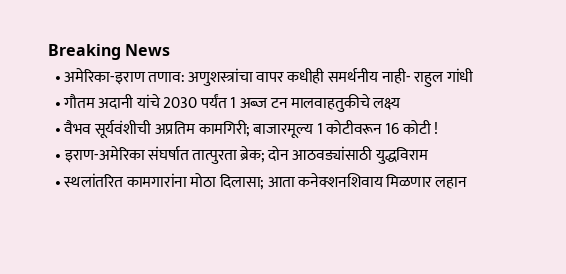Breaking News
  • अमेरिका-इराण तणाव: अणुशस्त्रांचा वापर कधीही समर्थनीय नाही- राहुल गांधी
  • गौतम अदानी यांचे 2030 पर्यंत 1 अब्ज टन मालवाहतुकीचे लक्ष्य
  • वैभव सूर्यवंशीची अप्रतिम कामगिरी; बाजारमूल्य 1 कोटीवरून 16 कोटी !
  • इराण-अमेरिका संघर्षात तात्पुरता ब्रेक; दोन आठवड्यांसाठी युद्धविराम
  • स्थलांतरित कामगारांना मोठा दिलासा; आता कनेक्शनशिवाय मिळणार लहान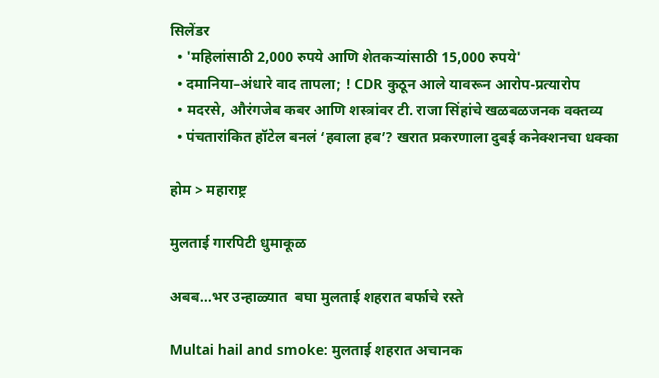सिलेंडर
  • 'महिलांसाठी 2,000 रुपये आणि शेतकऱ्यांसाठी 15,000 रुपये'
  • दमानिया–अंधारे वाद तापला; ! CDR कुठून आले यावरून आरोप-प्रत्यारोप
  • मदरसे, औरंगजेब कबर आणि शस्त्रांवर टी. राजा सिंहांचे खळबळजनक वक्तव्य
  • पंचतारांकित हॉटेल बनलं ‘हवाला हब’? खरात प्रकरणाला दुबई कनेक्शनचा धक्का

होम > महाराष्ट्र

मुलताई गारपिटी धुमाकूळ

अबब...भर उन्हाळ्यात  बघा मुलताई शहरात बर्फाचे रस्ते

Multai hail and smoke: मुलताई शहरात अचानक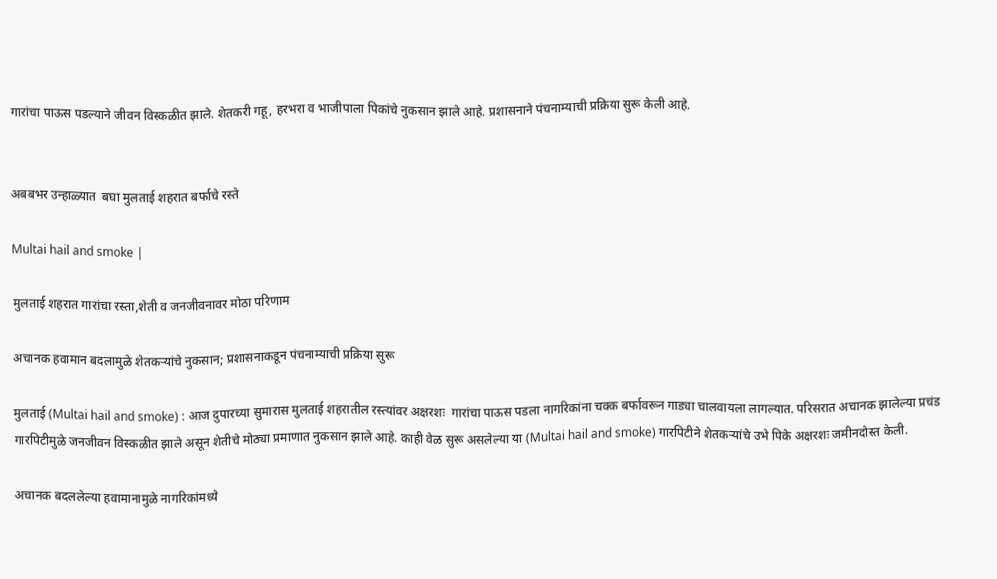गारांचा पाऊस पडल्याने जीवन विस्कळीत झाले. शेतकरी गहू, हरभरा व भाजीपाला पिकांचे नुकसान झाले आहे. प्रशासनाने पंचनाम्याची प्रक्रिया सुरू केली आहे.


अबबभर उन्हाळ्यात  बघा मुलताई शहरात बर्फाचे रस्ते

Multai hail and smoke |

मुलताई शहरात गारांचा रस्ता,शेती व जनजीवनावर मोठा परिणाम

अचानक हवामान बदलामुळे शेतकऱ्यांचे नुकसान; प्रशासनाकडून पंचनाम्याची प्रक्रिया सुरू

मुलताई (Multai hail and smoke) : आज दुपारच्या सुमारास मुलताई शहरातील रस्त्यांवर अक्षरशः  गारांचा पाऊस पडला नागरिकांना चक्क बर्फावरून गाड्या चालवायला लागल्यात. परिसरात अचानक झालेल्या प्रचंड गारपिटीमुळे जनजीवन विस्कळीत झाले असून शेतीचे मोठ्या प्रमाणात नुकसान झाले आहे. काही वेळ सुरू असलेल्या या (Multai hail and smoke) गारपिटीने शेतकऱ्यांचे उभे पिके अक्षरशः जमीनदोस्त केली.

अचानक बदललेल्या हवामानामुळे नागरिकांमध्ये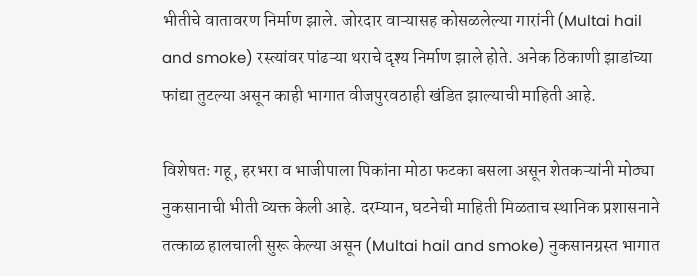भीतीचे वातावरण निर्माण झाले. जोरदार वाऱ्यासह कोसळलेल्या गारांनी (Multai hail and smoke) रस्त्यांवर पांढऱ्या थराचे दृश्य निर्माण झाले होते. अनेक ठिकाणी झाडांच्या फांद्या तुटल्या असून काही भागात वीजपुरवठाही खंडित झाल्याची माहिती आहे.

विशेषतः गहू, हरभरा व भाजीपाला पिकांना मोठा फटका बसला असून शेतकऱ्यांनी मोठ्या नुकसानाची भीती व्यक्त केली आहे. दरम्यान, घटनेची माहिती मिळताच स्थानिक प्रशासनाने तत्काळ हालचाली सुरू केल्या असून (Multai hail and smoke) नुकसानग्रस्त भागात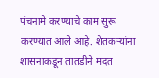पंचनामे करण्याचे काम सुरू करण्यात आले आहे. शेतकऱ्यांना शासनाकडून तातडीने मदत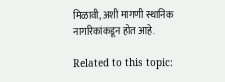मिळावी, अशी मागणी स्थानिक नागरिकांकडून होत आहे.

Related to this topic: